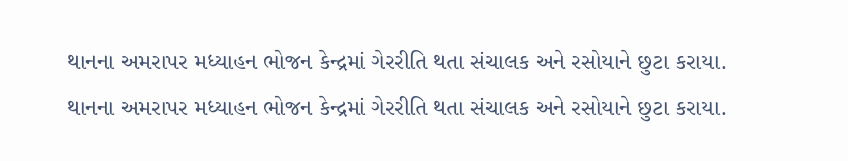થાનના અમરાપર મધ્યાહન ભોજન કેન્દ્રમાં ગેરરીતિ થતા સંચાલક અને રસોયાને છુટા કરાયા.
થાનના અમરાપર મધ્યાહન ભોજન કેન્દ્રમાં ગેરરીતિ થતા સંચાલક અને રસોયાને છુટા કરાયા.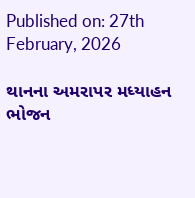Published on: 27th February, 2026

થાનના અમરાપર મધ્યાહન ભોજન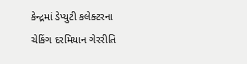કેન્દ્રમાં ડેપ્યુટી કલેક્ટરના ચેકિંગ દરમિયાન ગેરરીતિ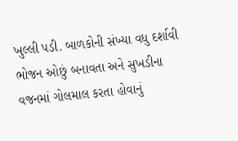ખુલ્લી પડી. બાળકોની સંખ્યા વધુ દર્શાવી ભોજન ઓછું બનાવતા અને સુખડીના વજનમાં ગોલમાલ કરતા હોવાનું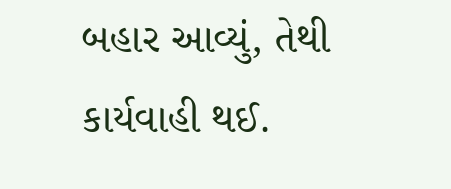બહાર આવ્યું, તેથી કાર્યવાહી થઈ.